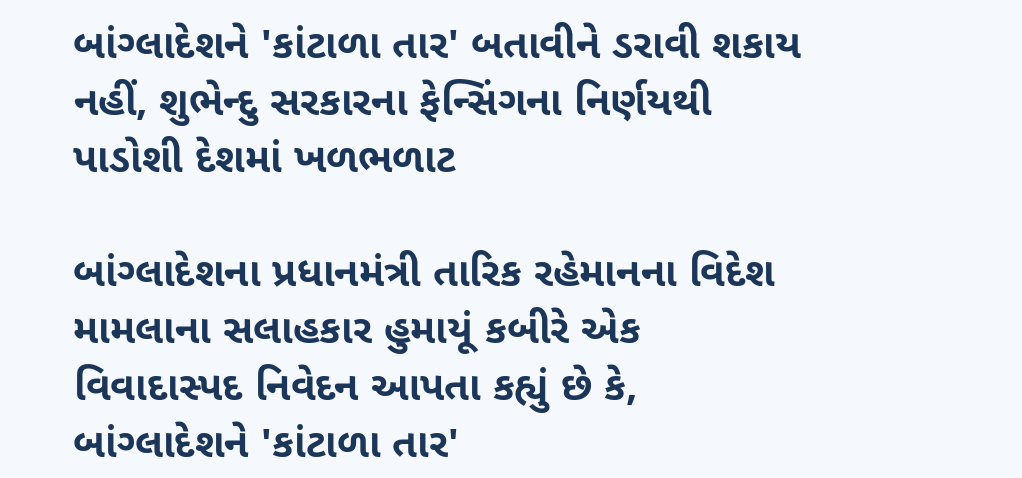બાંગ્લાદેશને 'કાંટાળા તાર' બતાવીને ડરાવી શકાય નહીં, શુભેન્દુ સરકારના ફેન્સિંગના નિર્ણયથી પાડોશી દેશમાં ખળભળાટ

બાંગ્લાદેશના પ્રધાનમંત્રી તારિક રહેમાનના વિદેશ મામલાના સલાહકાર હુમાયૂં કબીરે એક વિવાદાસ્પદ નિવેદન આપતા કહ્યું છે કે, બાંગ્લાદેશને 'કાંટાળા તાર'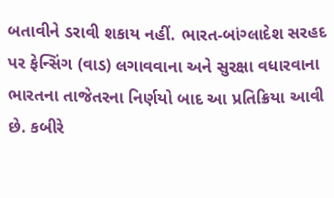બતાવીને ડરાવી શકાય નહીં. ભારત-બાંગ્લાદેશ સરહદ પર ફેન્સિંગ (વાડ) લગાવવાના અને સુરક્ષા વધારવાના ભારતના તાજેતરના નિર્ણયો બાદ આ પ્રતિક્રિયા આવી છે. કબીરે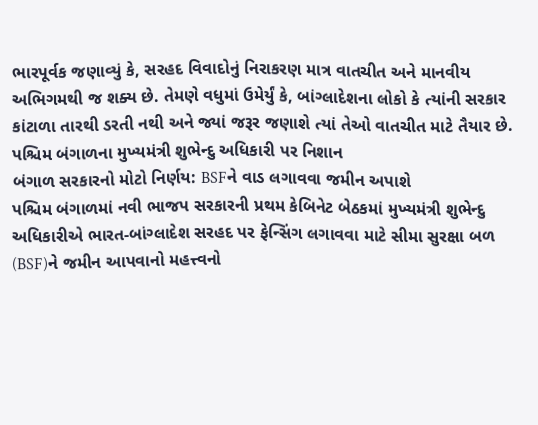ભારપૂર્વક જણાવ્યું કે, સરહદ વિવાદોનું નિરાકરણ માત્ર વાતચીત અને માનવીય અભિગમથી જ શક્ય છે. તેમણે વધુમાં ઉમેર્યું કે, બાંગ્લાદેશના લોકો કે ત્યાંની સરકાર કાંટાળા તારથી ડરતી નથી અને જ્યાં જરૂર જણાશે ત્યાં તેઓ વાતચીત માટે તૈયાર છે.
પશ્ચિમ બંગાળના મુખ્યમંત્રી શુભેન્દુ અધિકારી પર નિશાન
બંગાળ સરકારનો મોટો નિર્ણય: BSFને વાડ લગાવવા જમીન અપાશે
પશ્ચિમ બંગાળમાં નવી ભાજપ સરકારની પ્રથમ કેબિનેટ બેઠકમાં મુખ્યમંત્રી શુભેન્દુ અધિકારીએ ભારત-બાંગ્લાદેશ સરહદ પર ફેન્સિંગ લગાવવા માટે સીમા સુરક્ષા બળ (BSF)ને જમીન આપવાનો મહત્ત્વનો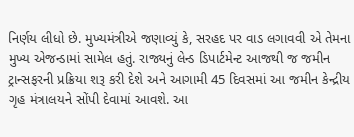નિર્ણય લીધો છે. મુખ્યમંત્રીએ જણાવ્યું કે, સરહદ પર વાડ લગાવવી એ તેમના મુખ્ય એજન્ડામાં સામેલ હતું. રાજ્યનું લેન્ડ ડિપાર્ટમેન્ટ આજથી જ જમીન ટ્રાન્સફરની પ્રક્રિયા શરૂ કરી દેશે અને આગામી 45 દિવસમાં આ જમીન કેન્દ્રીય ગૃહ મંત્રાલયને સોંપી દેવામાં આવશે. આ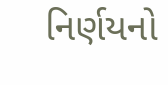નિર્ણયનો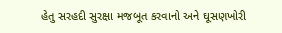હેતુ સરહદી સુરક્ષા મજબૂત કરવાનો અને ઘૂસણખોરી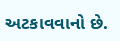અટકાવવાનો છે.